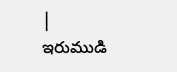|
ఇరుముడి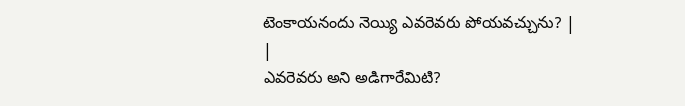టెంకాయనందు నెయ్యి ఎవరెవరు పోయవచ్చును? |
|
ఎవరెవరు అని అడిగారేమిటి?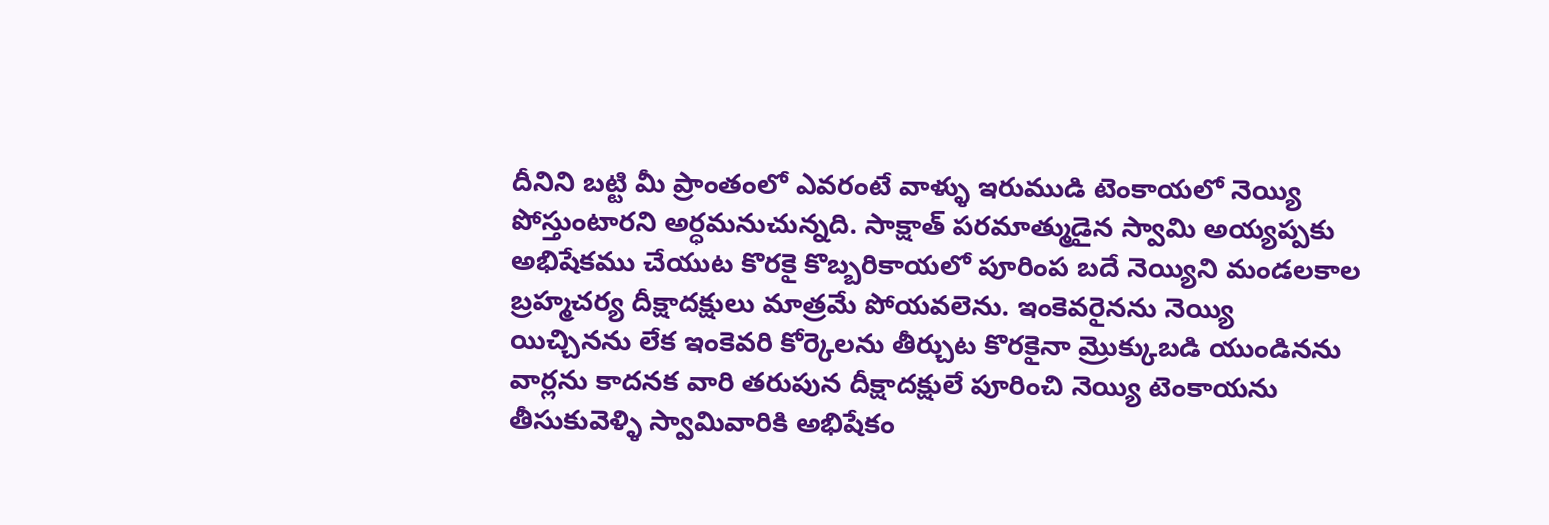దీనిని బట్టి మీ ప్రాంతంలో ఎవరంటే వాళ్ళు ఇరుముడి టెంకాయలో నెయ్యి పోస్తుంటారని అర్ధమనుచున్నది. సాక్షాత్ పరమాత్ముడైన స్వామి అయ్యప్పకు అభిషేకము చేయుట కొరకై కొబ్బరికాయలో పూరింప బదే నెయ్యిని మండలకాల బ్రహ్మచర్య దీక్షాదక్షులు మాత్రమే పోయవలెను. ఇంకెవరైనను నెయ్యి యిచ్చినను లేక ఇంకెవరి కోర్కెలను తీర్చుట కొరకైనా మ్రొక్కుబడి యుండినను వార్లను కాదనక వారి తరుపున దీక్షాదక్షులే పూరించి నెయ్యి టెంకాయను తీసుకువెళ్ళి స్వామివారికి అభిషేకం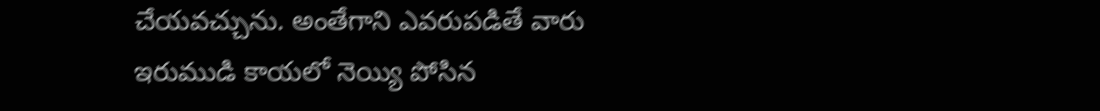చేయవచ్చును. అంతేగాని ఎవరుపడితే వారు ఇరుముడి కాయలో నెయ్యి పోసిన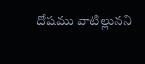దోషము వాటిల్లునని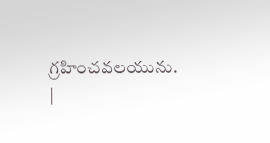గ్రహించవలయును.
|